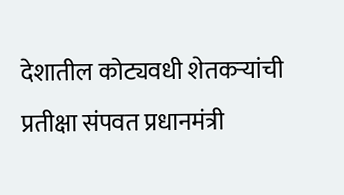देशातील कोट्यवधी शेतकऱ्यांची प्रतीक्षा संपवत प्रधानमंत्री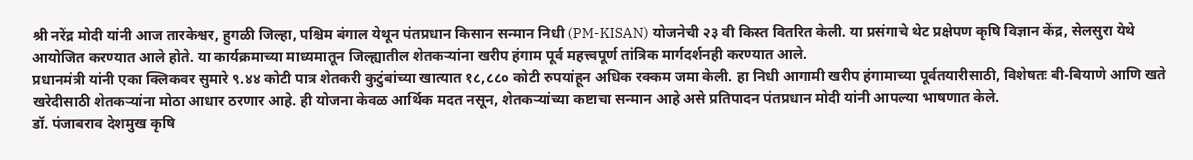श्री नरेंद्र मोदी यांनी आज तारकेश्वर, हुगळी जिल्हा, पश्चिम बंगाल येथून पंतप्रधान किसान सन्मान निधी (PM-KISAN) योजनेची २३ वी किस्त वितरित केली. या प्रसंगाचे थेट प्रक्षेपण कृषि विज्ञान केंद्र, सेलसुरा येथे आयोजित करण्यात आले होते. या कार्यक्रमाच्या माध्यमातून जिल्ह्यातील शेतकऱ्यांना खरीप हंगाम पूर्व महत्त्वपूर्ण तांत्रिक मार्गदर्शनही करण्यात आले.
प्रधानमंत्री यांनी एका क्लिकवर सुमारे ९.४४ कोटी पात्र शेतकरी कुटुंबांच्या खात्यात १८,८८० कोटी रुपयांहून अधिक रक्कम जमा केली. हा निधी आगामी खरीप हंगामाच्या पूर्वतयारीसाठी, विशेषतः बी-बियाणे आणि खते खरेदीसाठी शेतकऱ्यांना मोठा आधार ठरणार आहे. ही योजना केवळ आर्थिक मदत नसून, शेतकऱ्यांच्या कष्टाचा सन्मान आहे असे प्रतिपादन पंतप्रधान मोदी यांनी आपल्या भाषणात केले.
डॉ. पंजाबराव देशमुख कृषि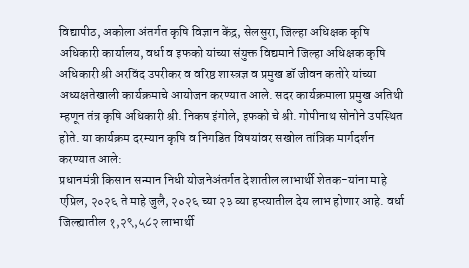विद्यापीठ, अकोला अंतर्गत कृषि विज्ञान केंद्र, सेलसुरा, जिल्हा अधिक्षक कृषि अधिकारी कार्यालय, वर्धा व इफको यांच्या संयुक्त विद्यमाने जिल्हा अधिक्षक कृषि अधिकारी श्री अरविंद उपरीकर व वरिष्ठ शास्त्रज्ञ व प्रमुख डॉ जीवन कतोरे यांच्या अध्यक्षतेखाली कार्यक्रमाचे आयोजन करण्यात आले. सदर कार्यक्रमाला प्रमुख अतिथी म्हणून तंत्र कृषि अधिकारी श्री. निकष इंगोले, इफको चे श्री. गोपीनाथ सोनोने उपस्थित होते. या कार्यक्रम दरम्यान कृषि व निगडित विषयांवर सखोल तांत्रिक मार्गदर्शन करण्यात आले:
प्रधानमंत्री किसान सन्मान निधी योजनेअंतर्गत देशातील लाभार्थी शेतक-यांना माहे एप्रिल, २०२६ ते माहे जुलै, २०२६ च्या २३ व्या हप्त्यातील देय लाभ होणार आहे. वर्धा जिल्ह्यातील १,२९,५८२ लाभार्थी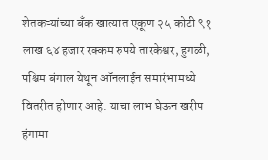शेतकऱ्यांच्या बँक खात्यात एकूण २५ कोटी ९१ लाख ६४ हजार रक्कम रुपये तारकेश्वर, हुगळी, पश्चिम बंगाल येथून ऑनलाईन समारंभामध्ये वितरीत होणार आहे. याचा लाभ घेऊन खरीप हंगामा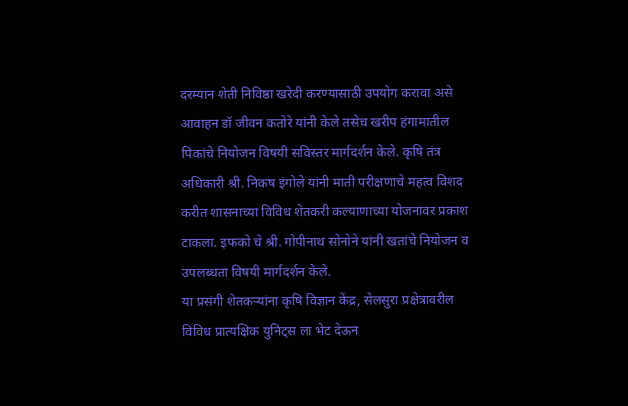दरम्यान शेती निविष्ठा खरेदी करण्यासाठी उपयोग करावा असे आवाहन डॉ जीवन कतोरे यांनी केले तसेच खरीप हंगामातील पिकांचे नियोजन विषयी सविस्तर मार्गदर्शन केले. कृषि तंत्र अधिकारी श्री. निकष इंगोले यांनी माती परीक्षणाचे महत्व विशद करीत शासनाच्या विविध शेतकरी कल्याणाच्या योजनांवर प्रकाश टाकला. इफको चे श्री. गोपीनाथ सोनोने यांनी खतांचे नियोजन व उपलब्धता विषयी मार्गदर्शन केले.
या प्रसंगी शेतकऱ्यांना कृषि विज्ञान केंद्र, सेलसुरा प्रक्षेत्रावरील विविध प्रात्यक्षिक युनिट्स ला भेट देऊन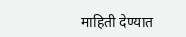माहिती देण्यात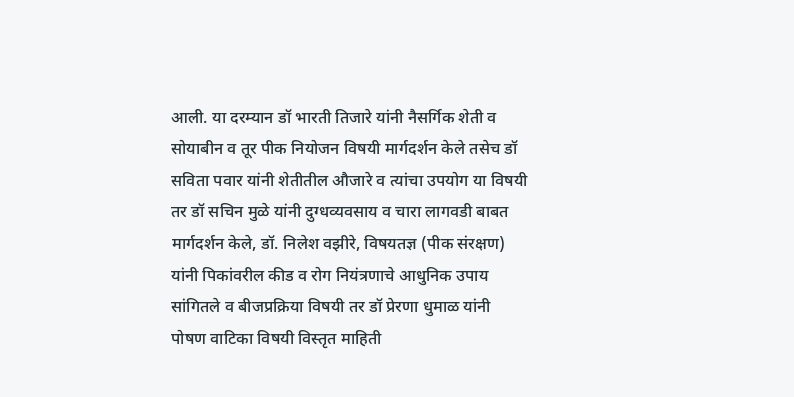आली. या दरम्यान डॉ भारती तिजारे यांनी नैसर्गिक शेती व सोयाबीन व तूर पीक नियोजन विषयी मार्गदर्शन केले तसेच डॉ सविता पवार यांनी शेतीतील औजारे व त्यांचा उपयोग या विषयी तर डॉ सचिन मुळे यांनी दुग्धव्यवसाय व चारा लागवडी बाबत मार्गदर्शन केले, डॉ. निलेश वझीरे, विषयतज्ञ (पीक संरक्षण) यांनी पिकांवरील कीड व रोग नियंत्रणाचे आधुनिक उपाय सांगितले व बीजप्रक्रिया विषयी तर डॉ प्रेरणा धुमाळ यांनी पोषण वाटिका विषयी विस्तृत माहिती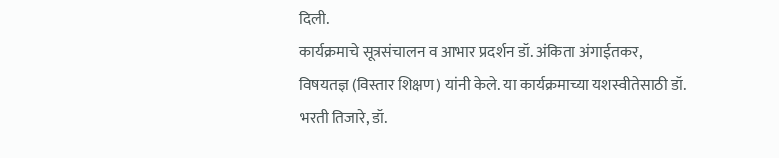दिली.
कार्यक्रमाचे सूत्रसंचालन व आभार प्रदर्शन डॉ. अंकिता अंगाईतकर, विषयतज्ञ (विस्तार शिक्षण) यांनी केले. या कार्यक्रमाच्या यशस्वीतेसाठी डॉ. भरती तिजारे, डॉ.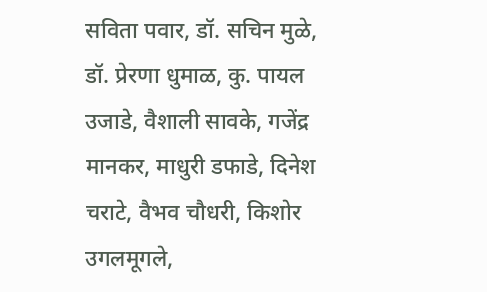सविता पवार, डॉ. सचिन मुळे, डॉ. प्रेरणा धुमाळ, कु. पायल उजाडे, वैशाली सावके, गजेंद्र मानकर, माधुरी डफाडे, दिनेश चराटे, वैभव चौधरी, किशोर उगलमूगले,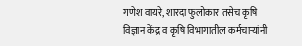गणेश वायरे, शारदा फुलोकार तसेच कृषि विज्ञान केंद्र व कृषि विभागातील कर्मचाऱ्यांनी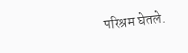परिश्रम घेतले.